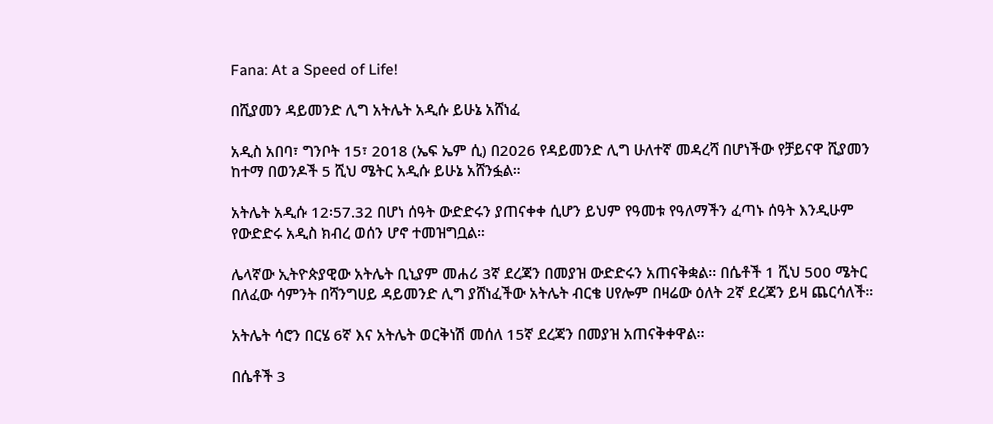Fana: At a Speed of Life!

በሺያመን ዳይመንድ ሊግ አትሌት አዲሱ ይሁኔ አሸነፈ

አዲስ አበባ፣ ግንቦት 15፣ 2018 (ኤፍ ኤም ሲ) በ2026 የዳይመንድ ሊግ ሁለተኛ መዳረሻ በሆነችው የቻይናዋ ሺያመን ከተማ በወንዶች 5 ሺህ ሜትር አዲሱ ይሁኔ አሸንፏል።

አትሌት አዲሱ 12፡57.32 በሆነ ሰዓት ውድድሩን ያጠናቀቀ ሲሆን ይህም የዓመቱ የዓለማችን ፈጣኑ ሰዓት እንዲሁም የውድድሩ አዲስ ክብረ ወሰን ሆኖ ተመዝግቧል።

ሌላኛው ኢትዮጵያዊው አትሌት ቢኒያም መሐሪ 3ኛ ደረጃን በመያዝ ውድድሩን አጠናቅቋል፡፡ በሴቶች 1 ሺህ 500 ሜትር በለፈው ሳምንት በሻንግሀይ ዳይመንድ ሊግ ያሸነፈችው አትሌት ብርቄ ሀየሎም በዛሬው ዕለት 2ኛ ደረጃን ይዛ ጨርሳለች።

አትሌት ሳሮን በርሄ 6ኛ እና አትሌት ወርቅነሽ መሰለ 15ኛ ደረጃን በመያዝ አጠናቅቀዋል፡፡

በሴቶች 3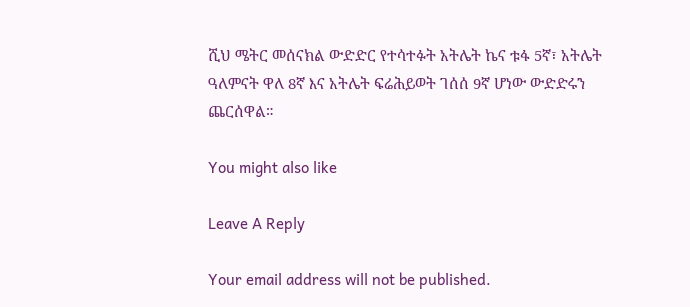ሺህ ሜትር መሰናክል ውድድር የተሳተፉት አትሌት ኬና ቱፋ 5ኛ፣ አትሌት ዓለምናት ዋለ 8ኛ እና አትሌት ፍሬሕይወት ገሰሰ 9ኛ ሆነው ውድድሩን ጨርሰዋል።

You might also like

Leave A Reply

Your email address will not be published.